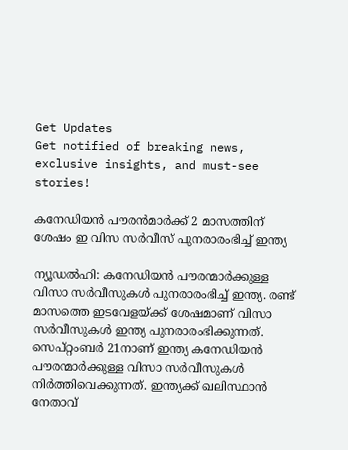Get Updates
Get notified of breaking news, exclusive insights, and must-see stories!

കനേഡിയന്‍ പൗരന്‍മാര്‍ക്ക് 2 മാസത്തിന് ശേഷം ഇ വിസ സര്‍വീസ് പുനരാരംഭിച്ച് ഇന്ത്യ

ന്യൂഡല്‍ഹി: കനേഡിയന്‍ പൗരന്മാര്‍ക്കുള്ള വിസാ സര്‍വീസുകള്‍ പുനരാരംഭിച്ച് ഇന്ത്യ. രണ്ട് മാസത്തെ ഇടവേളയ്ക്ക് ശേഷമാണ് വിസാ സര്‍വീസുകള്‍ ഇന്ത്യ പുനരാരംഭിക്കുന്നത്. സെപ്റ്റംബര്‍ 21നാണ് ഇന്ത്യ കനേഡിയന്‍ പൗരന്മാര്‍ക്കുള്ള വിസാ സര്‍വീസുകള്‍ നിര്‍ത്തിവെക്കുന്നത്. ഇന്ത്യക്ക് ഖലിസ്ഥാന്‍ നേതാവ്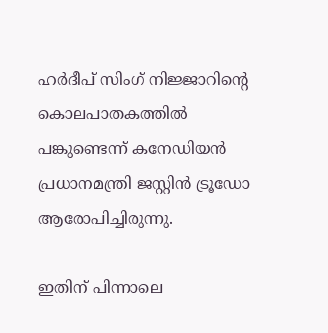ഹര്‍ദീപ് സിംഗ് നിജ്ജാറിന്റെ കൊലപാതകത്തില്‍ പങ്കുണ്ടെന്ന് കനേഡിയന്‍ പ്രധാനമന്ത്രി ജസ്റ്റിന്‍ ട്രൂഡോ ആരോപിച്ചിരുന്നു.

ഇതിന് പിന്നാലെ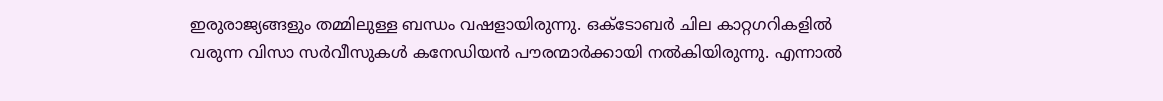ഇരുരാജ്യങ്ങളും തമ്മിലുള്ള ബന്ധം വഷളായിരുന്നു. ഒക്ടോബര്‍ ചില കാറ്റഗറികളില്‍ വരുന്ന വിസാ സര്‍വീസുകള്‍ കനേഡിയന്‍ പൗരന്മാര്‍ക്കായി നല്‍കിയിരുന്നു. എന്നാല്‍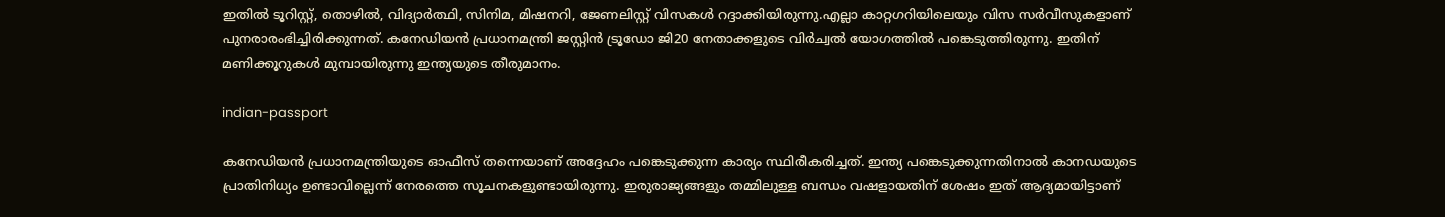ഇതില്‍ ടൂറിസ്റ്റ്, തൊഴില്‍, വിദ്യാര്‍ത്ഥി, സിനിമ, മിഷനറി, ജേണലിസ്റ്റ് വിസകള്‍ റദ്ദാക്കിയിരുന്നു.എല്ലാ കാറ്റഗറിയിലെയും വിസ സര്‍വീസുകളാണ് പുനരാരംഭിച്ചിരിക്കുന്നത്. കനേഡിയന്‍ പ്രധാനമന്ത്രി ജസ്റ്റിന്‍ ട്രൂഡോ ജി20 നേതാക്കളുടെ വിര്‍ച്വല്‍ യോഗത്തില്‍ പങ്കെടുത്തിരുന്നു. ഇതിന് മണിക്കൂറുകള്‍ മുമ്പായിരുന്നു ഇന്ത്യയുടെ തീരുമാനം.

indian-passport

കനേഡിയന്‍ പ്രധാനമന്ത്രിയുടെ ഓഫീസ് തന്നെയാണ് അദ്ദേഹം പങ്കെടുക്കുന്ന കാര്യം സ്ഥിരീകരിച്ചത്. ഇന്ത്യ പങ്കെടുക്കുന്നതിനാല്‍ കാനഡയുടെ പ്രാതിനിധ്യം ഉണ്ടാവില്ലെന്ന് നേരത്തെ സൂചനകളുണ്ടായിരുന്നു. ഇരുരാജ്യങ്ങളും തമ്മിലുള്ള ബന്ധം വഷളായതിന് ശേഷം ഇത് ആദ്യമായിട്ടാണ്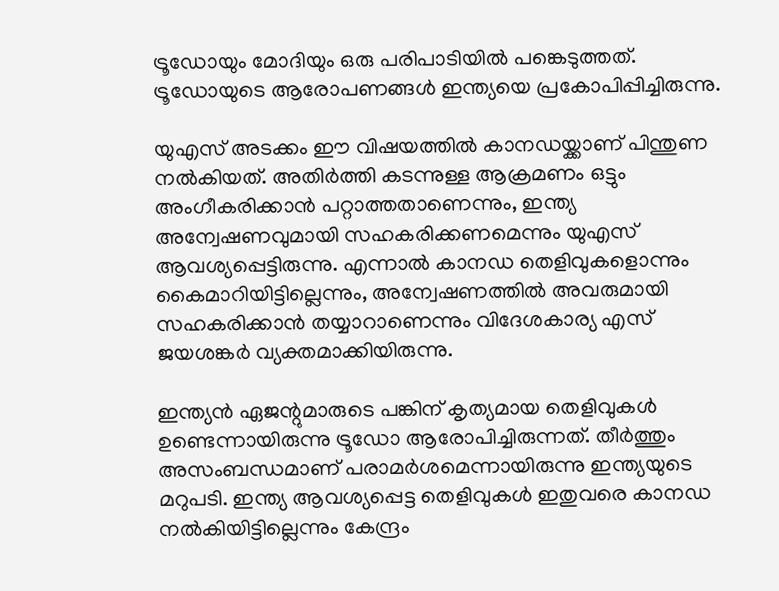ട്രൂഡോയും മോദിയും ഒരു പരിപാടിയില്‍ പങ്കെടുത്തത്. ട്രൂഡോയുടെ ആരോപണങ്ങള്‍ ഇന്ത്യയെ പ്രകോപിപ്പിച്ചിരുന്നു.

യുഎസ് അടക്കം ഈ വിഷയത്തില്‍ കാനഡയ്ക്കാണ് പിന്തുണ നല്‍കിയത്. അതിര്‍ത്തി കടന്നുള്ള ആക്രമണം ഒട്ടും അംഗീകരിക്കാന്‍ പറ്റാത്തതാണെന്നും, ഇന്ത്യ അന്വേഷണവുമായി സഹകരിക്കണമെന്നും യുഎസ് ആവശ്യപ്പെട്ടിരുന്നു. എന്നാല്‍ കാനഡ തെളിവുകളൊന്നും കൈമാറിയിട്ടില്ലെന്നും, അന്വേഷണത്തില്‍ അവരുമായി സഹകരിക്കാന്‍ തയ്യാറാണെന്നും വിദേശകാര്യ എസ് ജയശങ്കര്‍ വ്യക്തമാക്കിയിരുന്നു.

ഇന്ത്യന്‍ ഏജന്റുമാരുടെ പങ്കിന് കൃത്യമായ തെളിവുകള്‍ ഉണ്ടെന്നായിരുന്നു ട്രൂഡോ ആരോപിച്ചിരുന്നത്. തീര്‍ത്തും അസംബന്ധമാണ് പരാമര്‍ശമെന്നായിരുന്നു ഇന്ത്യയുടെ മറുപടി. ഇന്ത്യ ആവശ്യപ്പെട്ട തെളിവുകള്‍ ഇതുവരെ കാനഡ നല്‍കിയിട്ടില്ലെന്നും കേന്ദ്രം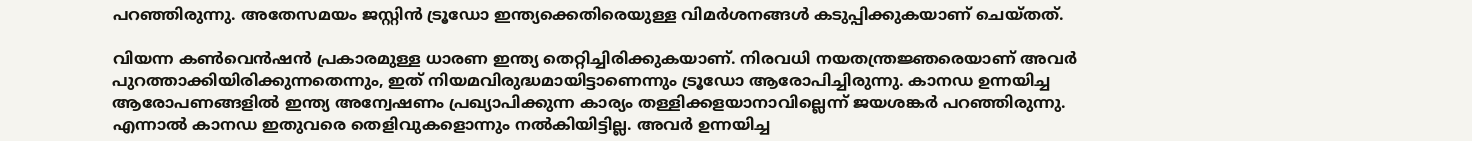പറഞ്ഞിരുന്നു. അതേസമയം ജസ്റ്റിന്‍ ട്രൂഡോ ഇന്ത്യക്കെതിരെയുള്ള വിമര്‍ശനങ്ങള്‍ കടുപ്പിക്കുകയാണ് ചെയ്തത്.

വിയന്ന കണ്‍വെന്‍ഷന്‍ പ്രകാരമുള്ള ധാരണ ഇന്ത്യ തെറ്റിച്ചിരിക്കുകയാണ്. നിരവധി നയതന്ത്രജ്ഞരെയാണ് അവര്‍ പുറത്താക്കിയിരിക്കുന്നതെന്നും, ഇത് നിയമവിരുദ്ധമായിട്ടാണെന്നും ട്രൂഡോ ആരോപിച്ചിരുന്നു. കാനഡ ഉന്നയിച്ച ആരോപണങ്ങളില്‍ ഇന്ത്യ അന്വേഷണം പ്രഖ്യാപിക്കുന്ന കാര്യം തള്ളിക്കളയാനാവില്ലെന്ന് ജയശങ്കര്‍ പറഞ്ഞിരുന്നു. എന്നാല്‍ കാനഡ ഇതുവരെ തെളിവുകളൊന്നും നല്‍കിയിട്ടില്ല. അവര്‍ ഉന്നയിച്ച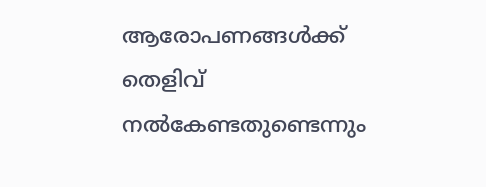ആരോപണങ്ങള്‍ക്ക് തെളിവ് നല്‍കേണ്ടതുണ്ടെന്നും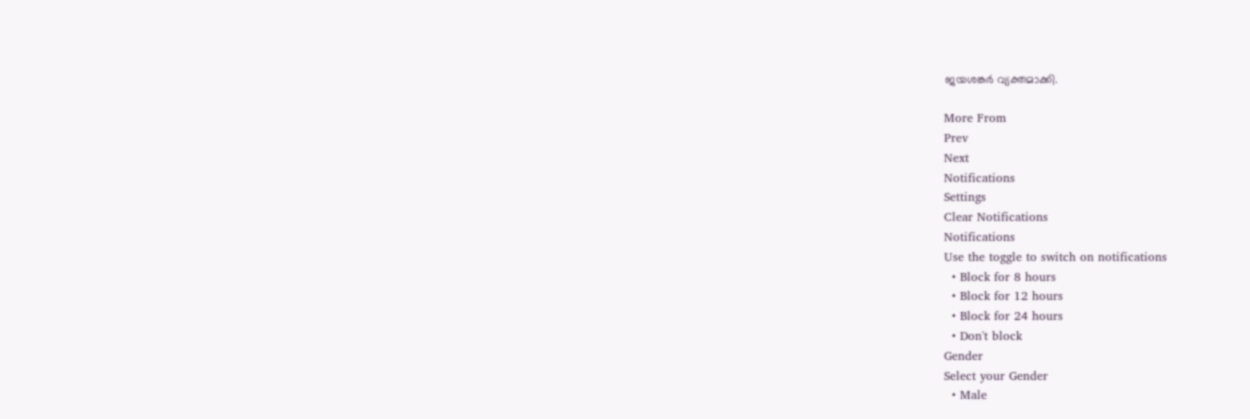ജയശങ്കര്‍ വ്യക്തമാക്കി.

More From
Prev
Next
Notifications
Settings
Clear Notifications
Notifications
Use the toggle to switch on notifications
  • Block for 8 hours
  • Block for 12 hours
  • Block for 24 hours
  • Don't block
Gender
Select your Gender
  • Male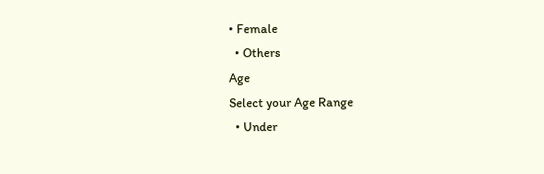• Female
  • Others
Age
Select your Age Range
  • Under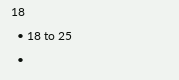18
  • 18 to 25
  •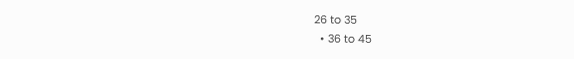26 to 35
  • 36 to 45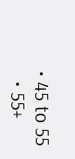• 45 to 55
  • 55+